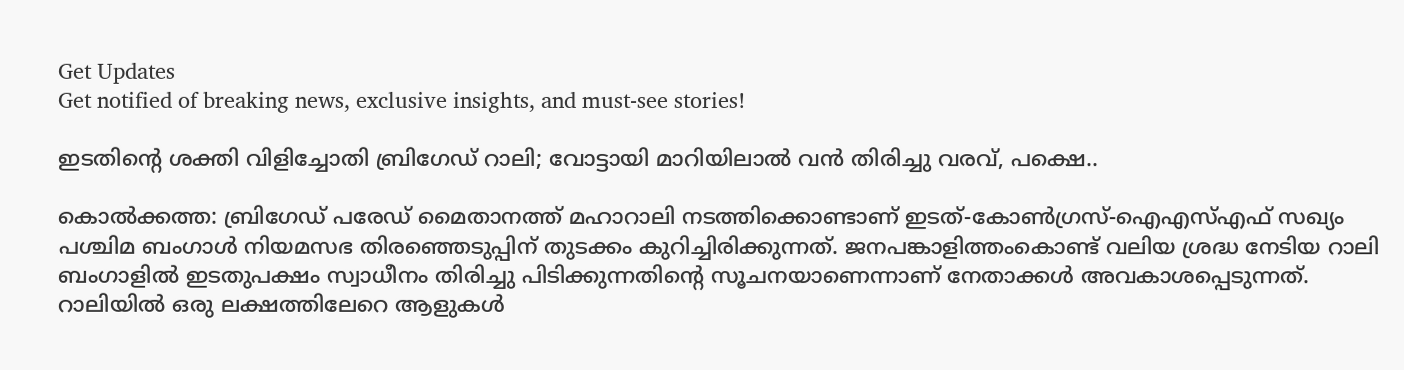Get Updates
Get notified of breaking news, exclusive insights, and must-see stories!

ഇടതിന്‍റെ ശക്തി വിളിച്ചോതി ബ്രിഗേഡ് റാലി; വോട്ടായി മാറിയിലാല്‍ വന്‍ തിരിച്ചു വരവ്, പക്ഷെ..

കൊല്‍ക്കത്ത: ബ്രിഗേഡ് പരേഡ് മൈതാനത്ത് മഹാറാലി നടത്തിക്കൊണ്ടാണ് ഇടത്-കോൺഗ്രസ്-ഐഎസ്എഫ് സഖ്യം പശ്ചിമ ബംഗാള്‍ നിയമസഭ തിരഞ്ഞെടുപ്പിന് തുടക്കം കുറിച്ചിരിക്കുന്നത്. ജനപങ്കാളിത്തംകൊണ്ട് വലിയ ശ്രദ്ധ നേടിയ റാലി ബംഗാളില്‍ ഇടതുപക്ഷം സ്വാധീനം തിരിച്ചു പിടിക്കുന്നതിന്‍റെ സൂചനയാണെന്നാണ് നേതാക്കള്‍ അവകാശപ്പെടുന്നത്. റാലിയില്‍ ഒരു ലക്ഷത്തിലേറെ ആളുകള്‍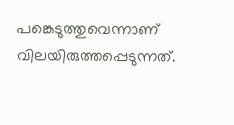പങ്കെടുത്തുവെന്നാണ് വിലയിരുത്തപ്പെടുന്നത്.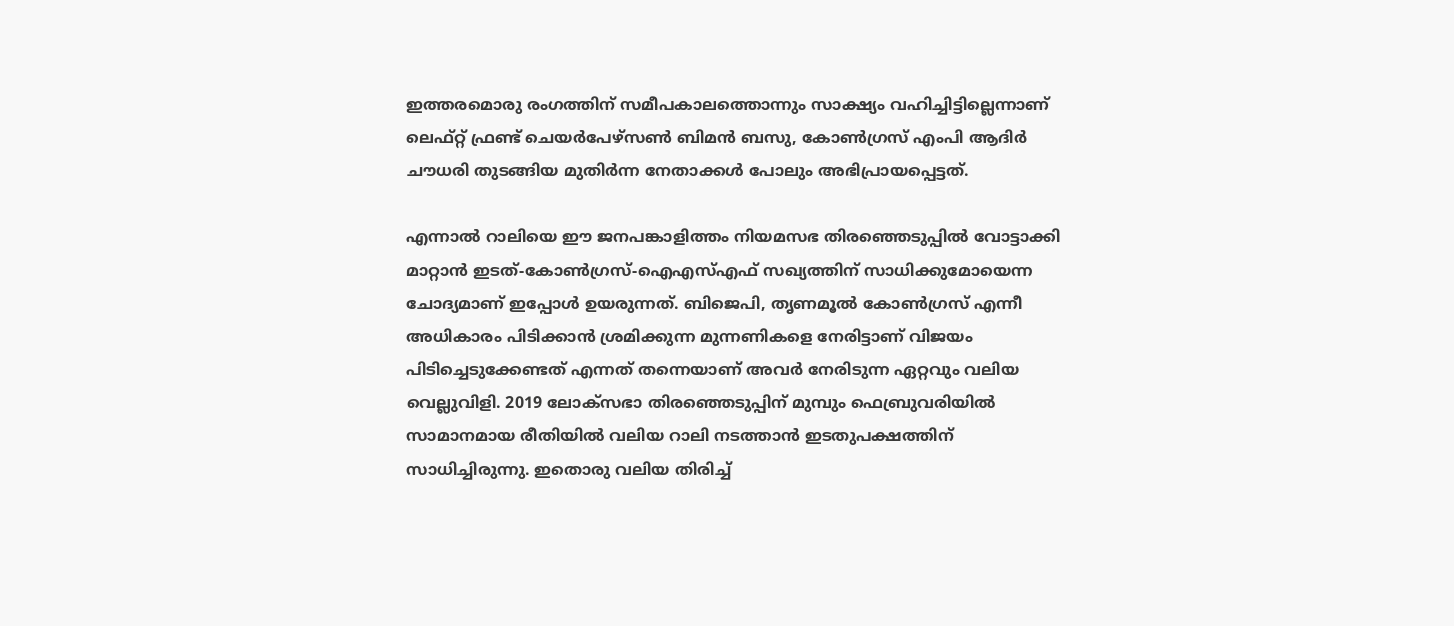ഇത്തരമൊരു രംഗത്തിന് സമീപകാലത്തൊന്നും സാക്ഷ്യം വഹിച്ചിട്ടില്ലെന്നാണ് ലെഫ്റ്റ് ഫ്രണ്ട് ചെയർപേഴ്‌സൺ ബിമൻ ബസു, കോൺഗ്രസ് എംപി ആദിർ ചൗധരി തുടങ്ങിയ മുതിർന്ന നേതാക്കൾ പോലും അഭിപ്രായപ്പെട്ടത്.

എന്നാല്‍ റാലിയെ ഈ ജനപങ്കാളിത്തം നിയമസഭ തിരഞ്ഞെടുപ്പില്‍ വോട്ടാക്കി മാറ്റാന്‍ ഇടത്-കോണ്‍ഗ്രസ്-ഐഎസ്എഫ് സഖ്യത്തിന് സാധിക്കുമോയെന്ന ചോദ്യമാണ് ഇപ്പോള്‍ ഉയരുന്നത്. ബിജെപി, തൃണമൂല്‍ കോണ്‍ഗ്രസ് എന്നീ അധികാരം പിടിക്കാന്‍ ശ്രമിക്കുന്ന മുന്നണികളെ നേരിട്ടാണ് വിജയം പിടിച്ചെടുക്കേണ്ടത് എന്നത് തന്നെയാണ് അവര്‍ നേരിടുന്ന ഏറ്റവും വലിയ വെല്ലുവിളി. 2019 ലോക്സഭാ തിരഞ്ഞെടുപ്പിന് മുമ്പും ഫെബ്രുവരിയില്‍ സാമാനമായ രീതിയില്‍ വലിയ റാലി നടത്താന്‍ ഇടതുപക്ഷത്തിന് സാധിച്ചിരുന്നു. ഇതൊരു വലിയ തിരിച്ച്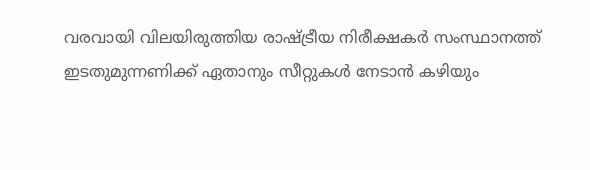വരവായി വിലയിരുത്തിയ രാഷ്ട്രീയ നിരീക്ഷകര്‍ സംസ്ഥാനത്ത് ഇടതുമുന്നണിക്ക് ഏതാനും സീറ്റുകള്‍ നേടാന്‍ കഴിയും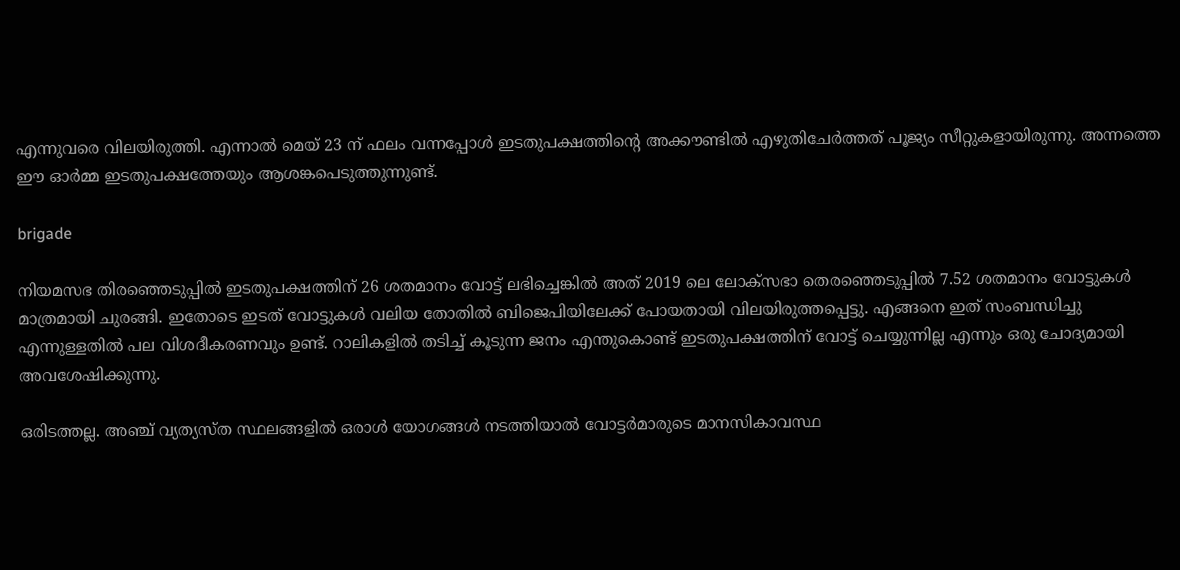എന്നുവരെ വിലയിരുത്തി. എന്നാല്‍ മെയ് 23 ന് ഫലം വന്നപ്പോള്‍ ഇടതുപക്ഷത്തിന്‍റെ അക്കൗണ്ടില്‍ എഴുതിചേര്‍ത്തത് പൂജ്യം സീറ്റുകളായിരുന്നു. അന്നത്തെ ഈ ഓര്‍മ്മ ഇടതുപക്ഷത്തേയും ആശങ്കപെടുത്തുന്നുണ്ട്.

brigade

നിയമസഭ തിരഞ്ഞെടുപ്പില്‍ ഇടതുപക്ഷത്തിന് 26 ശതമാനം വോട്ട് ലഭിച്ചെങ്കില്‍ അത് 2019 ലെ ലോക്‌സഭാ തെരഞ്ഞെടുപ്പിൽ 7.52 ശതമാനം വോട്ടുകൾ മാത്രമായി ചുരങ്ങി. ഇതോടെ ഇടത് വോട്ടുകള്‍ വലിയ തോതില്‍ ബിജെപിയിലേക്ക് പോയതായി വിലയിരുത്തപ്പെട്ടു. എങ്ങനെ ഇത് സംബന്ധിച്ചു എന്നുള്ളതില്‍ പല വിശദീകരണവും ഉണ്ട്. റാലികളില്‍ തടിച്ച് കൂടുന്ന ജനം എന്തുകൊണ്ട് ഇടതുപക്ഷത്തിന് വോട്ട് ചെയ്യുന്നില്ല എന്നും ഒരു ചോദ്യമായി അവശേഷിക്കുന്നു.

ഒരിടത്തല്ല. അഞ്ച് വ്യത്യസ്ത സ്ഥലങ്ങളിൽ ഒരാൾ യോഗങ്ങള്‍ നടത്തിയാൽ വോട്ടർമാരുടെ മാനസികാവസ്ഥ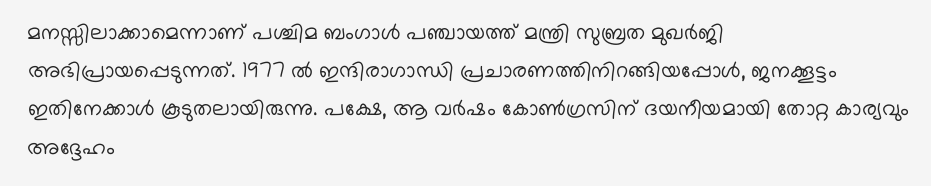മനസ്സിലാക്കാമെന്നാണ് പശ്ചിമ ബംഗാൾ പഞ്ചായത്ത് മന്ത്രി സുബ്രത മുഖർജി അഭിപ്രായപ്പെടുന്നത്. 1977 ൽ ഇന്ദിരാഗാന്ധി പ്രചാരണത്തിനിറങ്ങിയപ്പോൾ, ജനക്കൂട്ടം ഇതിനേക്കാൾ കൂടുതലായിരുന്നു. പക്ഷേ, ആ വർഷം കോൺഗ്രസിന് ദയനീയമായി തോറ്റ കാര്യവും അദ്ദേഹം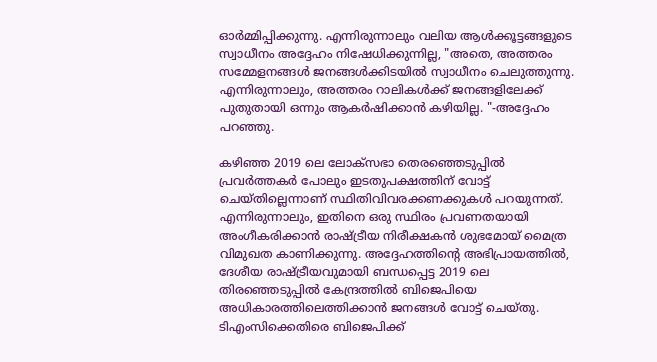ഓര്‍മ്മിപ്പിക്കുന്നു. എന്നിരുന്നാലും വലിയ ആള്‍ക്കൂട്ടങ്ങളുടെ സ്വാധീനം അദ്ദേഹം നിഷേധിക്കുന്നില്ല, "അതെ, അത്തരം സമ്മേളനങ്ങൾ ജനങ്ങൾക്കിടയിൽ സ്വാധീനം ചെലുത്തുന്നു. എന്നിരുന്നാലും, അത്തരം റാലികൾക്ക് ജനങ്ങളിലേക്ക് പുതുതായി ഒന്നും ആകർഷിക്കാൻ കഴിയില്ല. "-അദ്ദേഹം പറഞ്ഞു.

കഴിഞ്ഞ 2019 ലെ ലോക്‌സഭാ തെരഞ്ഞെടുപ്പിൽ പ്രവര്‍ത്തകര്‍ പോലും ഇടതുപക്ഷത്തിന് വോട്ട് ചെയ്തില്ലെന്നാണ് സ്ഥിതിവിവരക്കണക്കുകൾ പറയുന്നത്. എന്നിരുന്നാലും, ഇതിനെ ഒരു സ്ഥിരം പ്രവണതയായി അംഗീകരിക്കാൻ രാഷ്ട്രീയ നിരീക്ഷകൻ ശുഭമോയ് മൈത്ര വിമുഖത കാണിക്കുന്നു. അദ്ദേഹത്തിന്റെ അഭിപ്രായത്തിൽ, ദേശീയ രാഷ്ട്രീയവുമായി ബന്ധപ്പെട്ട 2019 ലെ തിരഞ്ഞെടുപ്പില്‍ കേന്ദ്രത്തിൽ ബിജെപിയെ അധികാരത്തിലെത്തിക്കാൻ ജനങ്ങൾ വോട്ട് ചെയ്തു. ടിഎംസിക്കെതിരെ ബിജെപിക്ക്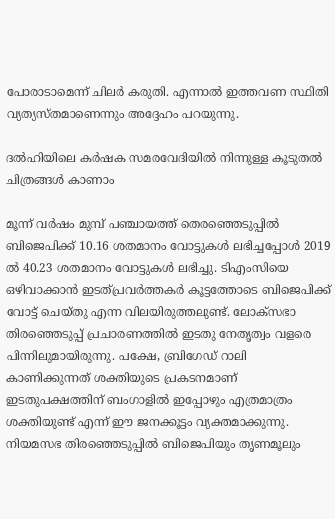പോരാടാമെന്ന് ചിലർ കരുതി. എന്നാല്‍ ഇത്തവണ സ്ഥിതി വ്യത്യസ്തമാണെന്നും അദ്ദേഹം പറയുന്നു.

ദല്‍ഹിയിലെ കര്‍ഷക സമരവേദിയില്‍ നിന്നുള്ള കൂടുതല്‍ ചിത്രങ്ങള്‍ കാണാം

മൂന്ന് വർഷം മുമ്പ് പഞ്ചായത്ത് തെരഞ്ഞെടുപ്പിൽ ബിജെപിക്ക് 10.16 ശതമാനം വോട്ടുകൾ ലഭിച്ചപ്പോൾ 2019 ൽ 40.23 ശതമാനം വോട്ടുകൾ ലഭിച്ചു. ടിഎംസിയെ ഒഴിവാക്കാന്‍ ഇടത്പ്രവര്‍ത്തകര്‍ കൂട്ടത്തോടെ ബിജെപിക്ക് വോട്ട് ചെയ്തു എന്ന വിലയിരുത്തലുണ്ട്. ലോക്സഭാ തിരഞ്ഞെടുപ്പ് പ്രചാരണത്തില്‍ ഇടതു നേതൃത്വം വളരെ പിന്നിലുമായിരുന്നു. പക്ഷേ, ബ്രിഗേഡ് റാലി കാണിക്കുന്നത് ശക്തിയുടെ പ്രകടനമാണ് ഇടതുപക്ഷത്തിന് ബംഗാളില്‍ ഇപ്പോഴും എത്രമാത്രം ശക്തിയുണ്ട് എന്ന് ഈ ജനക്കൂട്ടം വ്യക്തമാക്കുന്നു. നിയമസഭ തിരഞ്ഞെടുപ്പില്‍ ബിജെപിയും ത‍ൃണമൂലും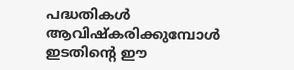പദ്ധതികള്‍ ആവിഷ്കരിക്കുമ്പോള്‍ ഇടതിന്‍റെ ഈ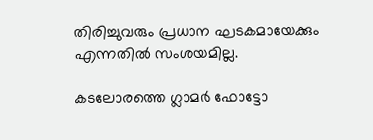തിരിച്ചുവരും പ്രധാന ഘടകമായേക്കും എന്നതില്‍ സംശയമില്ല.

കടലോരത്തെ ഗ്ലാമര്‍ ഫോട്ടോ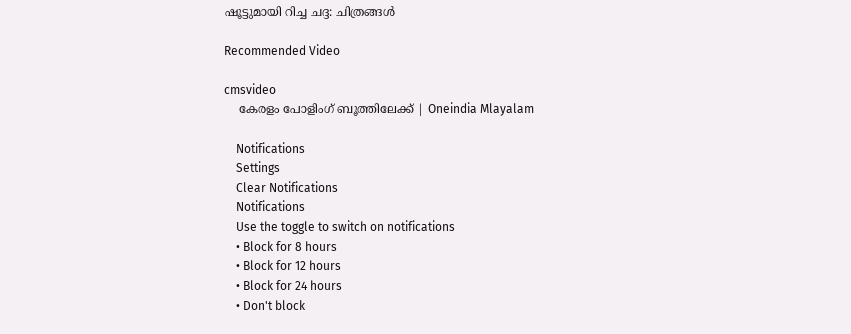ഷൂട്ടുമായി റിച്ച ചദ്ദ: ചിത്രങ്ങള്‍

Recommended Video

cmsvideo
    കേരളം പോളിംഗ് ബൂത്തിലേക്ക് | Oneindia Mlayalam

    Notifications
    Settings
    Clear Notifications
    Notifications
    Use the toggle to switch on notifications
    • Block for 8 hours
    • Block for 12 hours
    • Block for 24 hours
    • Don't block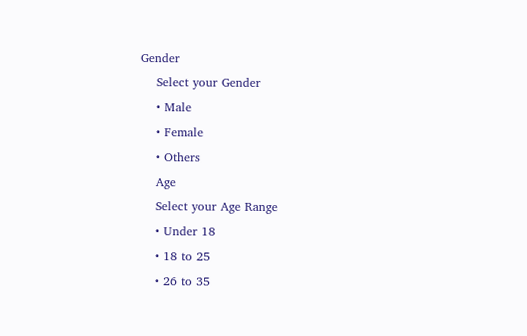Gender
    Select your Gender
    • Male
    • Female
    • Others
    Age
    Select your Age Range
    • Under 18
    • 18 to 25
    • 26 to 35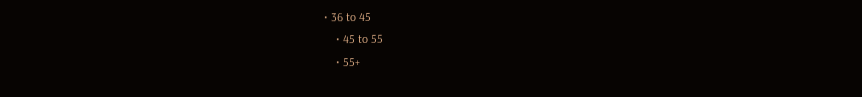• 36 to 45
    • 45 to 55
    • 55+